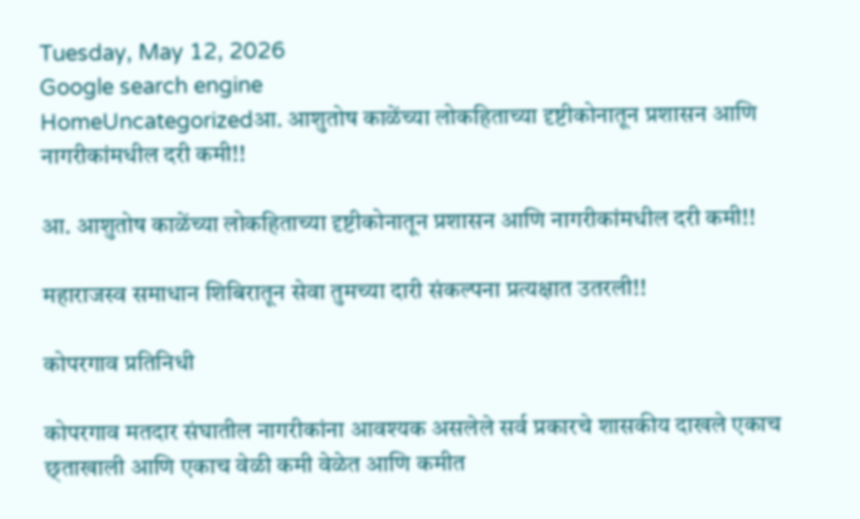Tuesday, May 12, 2026
Google search engine
HomeUncategorizedआ. आशुतोष काळेंच्या लोकहिताच्या दृष्टीकोनातून प्रशासन आणि नागरीकांमधील दरी कमी!!

आ. आशुतोष काळेंच्या लोकहिताच्या दृष्टीकोनातून प्रशासन आणि नागरीकांमधील दरी कमी!!

महाराजस्व समाधान शिबिरातून सेवा तुमच्या दारी संकल्पना प्रत्यक्षात उतरली!!

कोपरगाव प्रतिनिधी

कोपरगाव मतदार संघातील नागरीकांना आवश्यक असलेले सर्व प्रकारचे शासकीय दाखले एकाच छ्ताखाली आणि एकाच वेळी कमी वेळेत आणि कमीत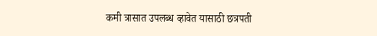कमी त्रासात उपलब्ध व्हावेत यासाठी छत्रपती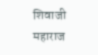शिवाजी महाराज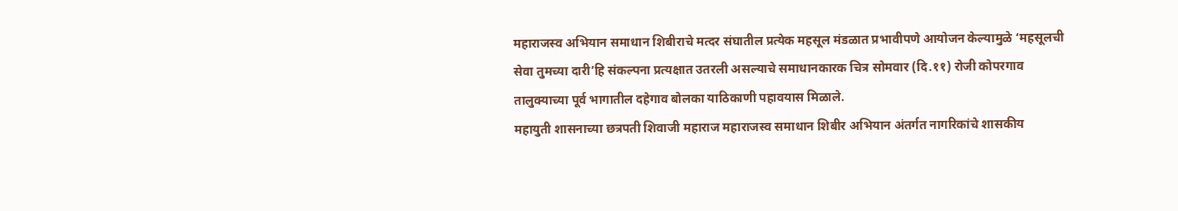महाराजस्व अभियान समाधान शिबीराचे मत्दर संघातील प्रत्येक महसूल मंडळात प्रभावीपणे आयोजन केल्यामुळे ‘महसूलची सेवा तुमच्या दारी’हि संकल्पना प्रत्यक्षात उतरली असल्याचे समाधानकारक चित्र सोमवार (दि.११) रोजी कोपरगाव तालुक्याच्या पूर्व भागातील दहेगाव बोलका याठिकाणी पहावयास मिळाले.
महायुती शासनाच्या छत्रपती शिवाजी महाराज महाराजस्व समाधान शिबीर अभियान अंतर्गत नागरिकांचे शासकीय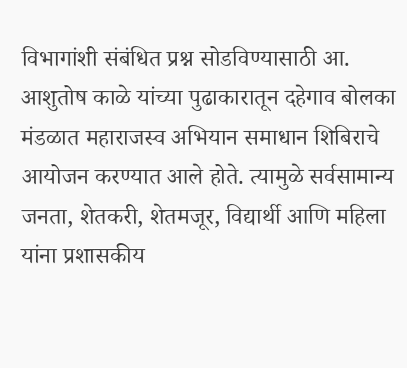विभागांशी संबंधित प्रश्न सोडविण्यासाठी आ. आशुतोष काळे यांच्या पुढाकारातून दहेगाव बोलका मंडळात महाराजस्व अभियान समाधान शिबिराचे आयोजन करण्यात आले होते. त्यामुळे सर्वसामान्य जनता, शेतकरी, शेतमजूर, विद्यार्थी आणि महिला यांना प्रशासकीय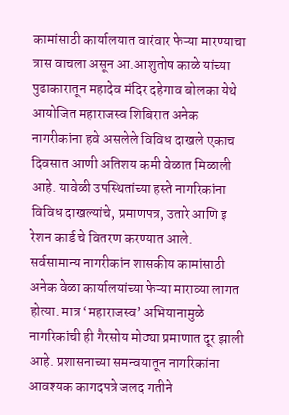कामांसाठी कार्यालयात वारंवार फेऱ्या मारण्याचा त्रास वाचला असून आ.आशुतोष काळे यांच्या पुढाकारातून महादेव मंदिर दहेगाव बोलका येथे आयोजित महाराजस्व शिबिरात अनेक नागरीकांना हवे असलेले विविध दाखले एकाच दिवसात आणी अतिशय कमी वेळात मिळाली आहे. यावेळी उपस्थितांच्या हस्ते नागरिकांना विविध दाखल्यांचे, प्रमाणपत्र, उतारे आणि इ रेशन कार्ड चे वितरण करण्यात आले.
सर्वसामान्य नागरीकांन शासकीय कामांसाठी अनेक वेळा कार्यालयांच्या फेऱ्या माराव्या लागत होत्या. मात्र ‘महाराजस्व’ अभियानामुळे नागरिकांची ही गैरसोय मोठ्या प्रमाणात दूर झाली आहे. प्रशासनाच्या समन्वयातून नागरिकांना आवश्यक कागदपत्रे जलद गतीने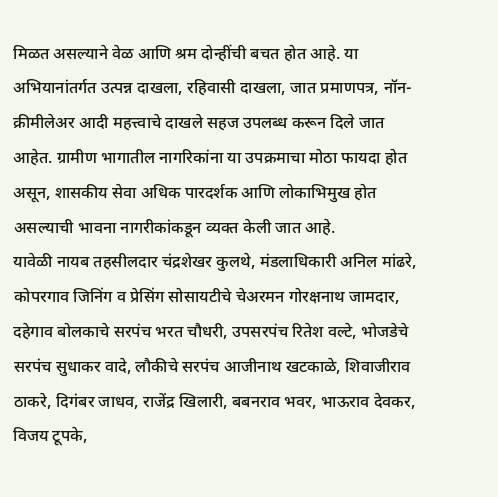मिळत असल्याने वेळ आणि श्रम दोन्हींची बचत होत आहे. या अभियानांतर्गत उत्पन्न दाखला, रहिवासी दाखला, जात प्रमाणपत्र, नॉन-क्रीमीलेअर आदी महत्त्वाचे दाखले सहज उपलब्ध करून दिले जात आहेत. ग्रामीण भागातील नागरिकांना या उपक्रमाचा मोठा फायदा होत असून, शासकीय सेवा अधिक पारदर्शक आणि लोकाभिमुख होत असल्याची भावना नागरीकांकडून व्यक्त केली जात आहे.
यावेळी नायब तहसीलदार चंद्रशेखर कुलथे, मंडलाधिकारी अनिल मांढरे, कोपरगाव जिनिंग व प्रेसिंग सोसायटीचे चेअरमन गोरक्षनाथ जामदार, दहेगाव बोलकाचे सरपंच भरत चौधरी, उपसरपंच रितेश वल्टे, भोजडेचे सरपंच सुधाकर वादे, लौकीचे सरपंच आजीनाथ खटकाळे, शिवाजीराव ठाकरे, दिगंबर जाधव, राजेंद्र खिलारी, बबनराव भवर, भाऊराव देवकर, विजय टूपके,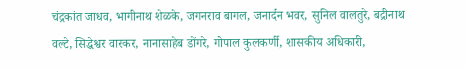चंद्रकांत जाधव, भागीनाथ शेळके, जगनराव बागल, जनार्दन भवर, सुनिल वालतुरे, बद्रीनाथ वल्टे, सिद्धेश्वर वारकर, नानासाहेब डोंगरे, गोपाल कुलकर्णी, शासकीय अधिकारी,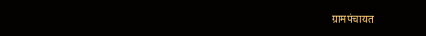ग्रामपंचायत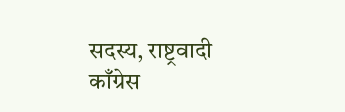सदस्य, राष्ट्रवादी काँग्रेस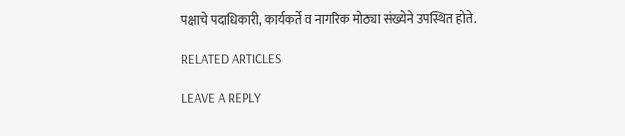पक्षाचे पदाधिकारी, कार्यकर्ते व नागरिक मोठ्या संख्येने उपस्थित होते.

RELATED ARTICLES

LEAVE A REPLY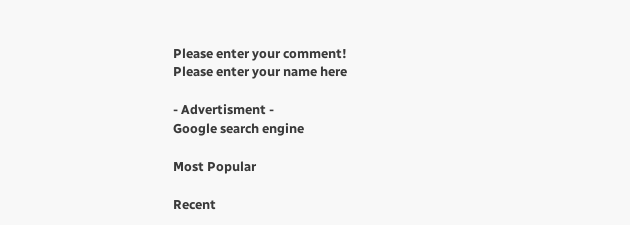Please enter your comment!
Please enter your name here

- Advertisment -
Google search engine

Most Popular

Recent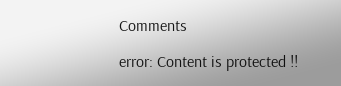Comments

error: Content is protected !!